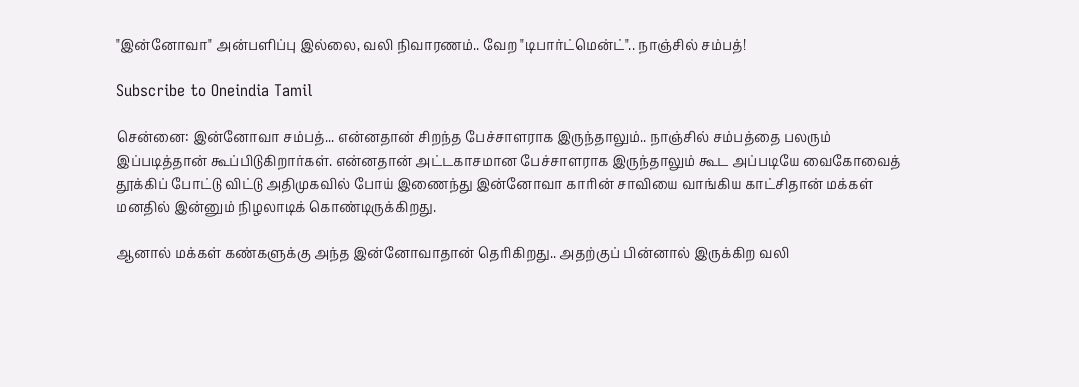"இன்னோவா" அன்பளிப்பு இல்லை, வலி நிவாரணம்.. வேற "டிபார்ட்மென்ட்".. நாஞ்சில் சம்பத்!

Subscribe to Oneindia Tamil

சென்னை: இன்னோவா சம்பத்... என்னதான் சிறந்த பேச்சாளராக இருந்தாலும்.. நாஞ்சில் சம்பத்தை பலரும் இப்படித்தான் கூப்பிடுகிறார்கள். என்னதான் அட்டகாசமான பேச்சாளராக இருந்தாலும் கூட அப்படியே வைகோவைத் தூக்கிப் போட்டு விட்டு அதிமுகவில் போய் இணைந்து இன்னோவா காரின் சாவியை வாங்கிய காட்சிதான் மக்கள் மனதில் இன்னும் நிழலாடிக் கொண்டிருக்கிறது.

ஆனால் மக்கள் கண்களுக்கு அந்த இன்னோவாதான் தெரிகிறது.. அதற்குப் பின்னால் இருக்கிற வலி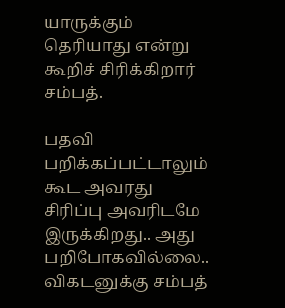யாருக்கும் தெரியாது என்று கூறிச் சிரிக்கிறார் சம்பத்.

பதவி பறிக்கப்பட்டாலும் கூட அவரது சிரிப்பு அவரிடமே இருக்கிறது.. அது பறிபோகவில்லை.. விகடனுக்கு சம்பத்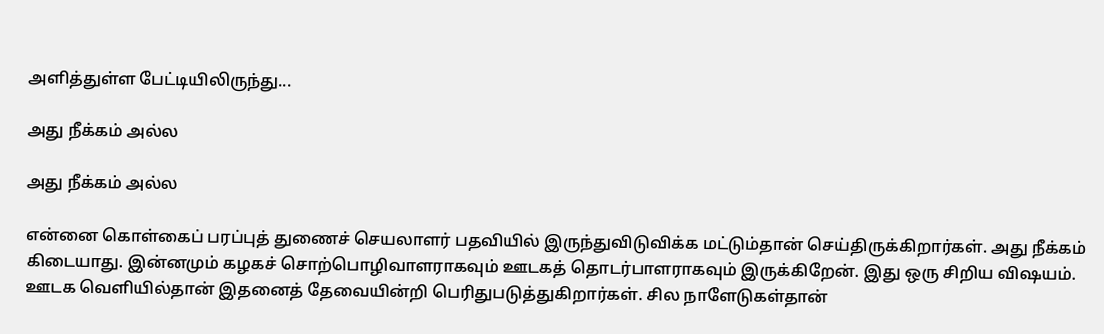அளித்துள்ள பேட்டியிலிருந்து...

அது நீக்கம் அல்ல

அது நீக்கம் அல்ல

என்னை கொள்கைப் பரப்புத் துணைச் செயலாளர் பதவியில் இருந்துவிடுவிக்க மட்டும்தான் செய்திருக்கிறார்கள். அது நீக்கம் கிடையாது. இன்னமும் கழகச் சொற்பொழிவாளராகவும் ஊடகத் தொடர்பாளராகவும் இருக்கிறேன். இது ஒரு சிறிய விஷயம். ஊடக வெளியில்தான் இதனைத் தேவையின்றி பெரிதுபடுத்துகிறார்கள். சில நாளேடுகள்தான்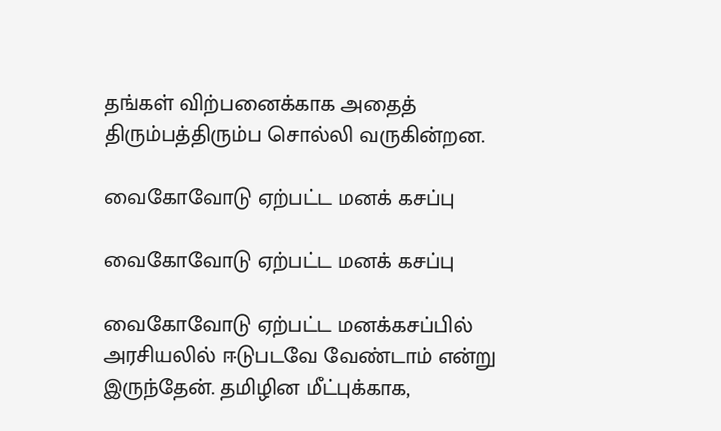தங்கள் விற்பனைக்காக அதைத் திரும்பத்திரும்ப சொல்லி வருகின்றன.

வைகோவோடு ஏற்பட்ட மனக் கசப்பு

வைகோவோடு ஏற்பட்ட மனக் கசப்பு

வைகோவோடு ஏற்பட்ட மனக்கசப்பில் அரசியலில் ஈடுபடவே வேண்டாம் என்று இருந்தேன். தமிழின மீட்புக்காக,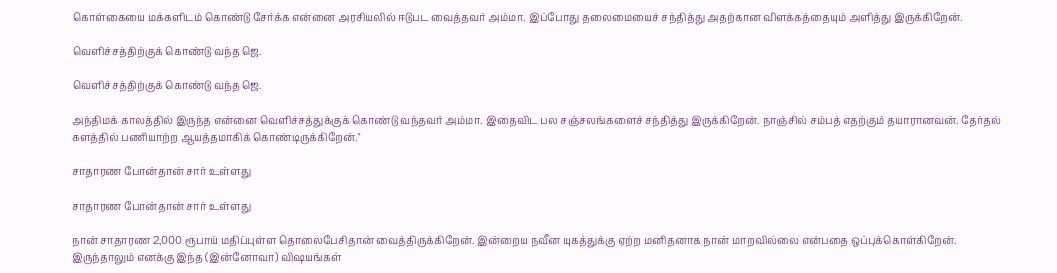கொள்கையை மக்களிடம் கொண்டு சேர்க்க என்னை அரசியலில் ஈடுபட வைத்தவர் அம்மா. இப்போது தலைமையைச் சந்தித்து அதற்கான விளக்கத்தையும் அளித்து இருக்கிறேன்.

வெளிச்சத்திற்குக் கொண்டு வந்த ஜெ.

வெளிச்சத்திற்குக் கொண்டு வந்த ஜெ.

அந்திமக் காலத்தில் இருந்த என்னை வெளிச்சத்துக்குக் கொண்டு வந்தவர் அம்மா. இதைவிட பல சஞ்சலங்களைச் சந்தித்து இருக்கிறேன். நாஞ்சில் சம்பத் எதற்கும் தயாரானவன். தேர்தல் களத்தில் பணியாற்ற ஆயத்தமாகிக் கொண்டிருக்கிறேன்.''

சாதாரண போன்தான் சார் உள்ளது

சாதாரண போன்தான் சார் உள்ளது

நான் சாதாரண 2,000 ரூபாய் மதிப்புள்ள தொலைபேசிதான் வைத்திருக்கிறேன். இன்றைய நவீன யுகத்துக்கு ஏற்ற மனிதனாக நான் மாறவில்லை என்பதை ஒப்புக்கொள்கிறேன். இருந்தாலும் எனக்கு இந்த (இன்னோவா) விஷயங்கள்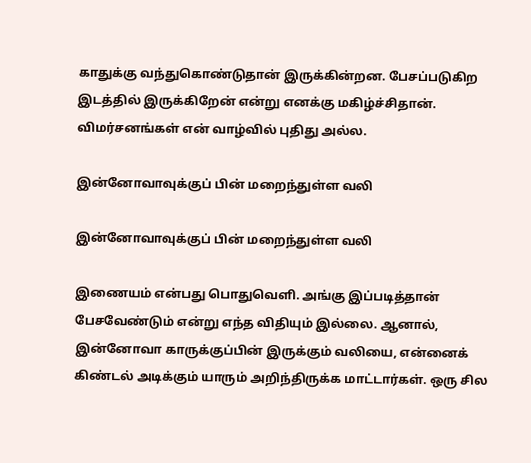காதுக்கு வந்துகொண்டுதான் இருக்கின்றன. பேசப்படுகிற இடத்தில் இருக்கிறேன் என்று எனக்கு மகிழ்ச்சிதான். விமர்சனங்கள் என் வாழ்வில் புதிது அல்ல.

இன்னோவாவுக்குப் பின் மறைந்துள்ள வலி

இன்னோவாவுக்குப் பின் மறைந்துள்ள வலி

இணையம் என்பது பொதுவெளி. அங்கு இப்படித்தான் பேசவேண்டும் என்று எந்த விதியும் இல்லை. ஆனால், இன்னோவா காருக்குப்பின் இருக்கும் வலியை, என்னைக் கிண்டல் அடிக்கும் யாரும் அறிந்திருக்க மாட்டார்கள். ஒரு சில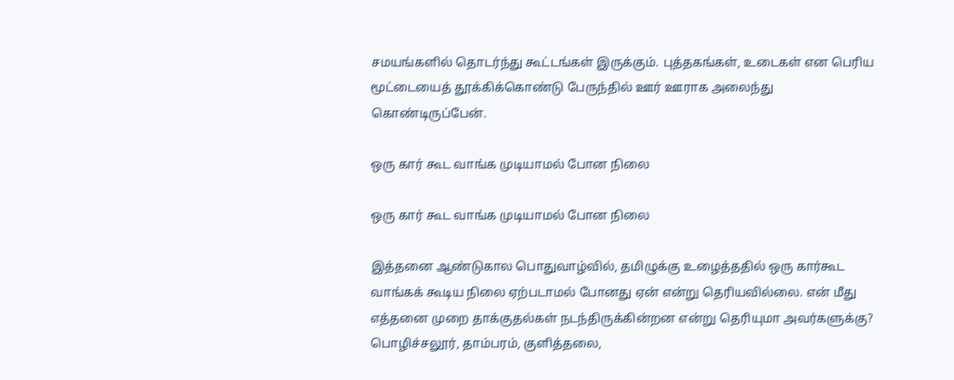சமயங்களில் தொடர்ந்து கூட்டங்கள் இருக்கும். புத்தகங்கள், உடைகள் என பெரிய மூட்டையைத் தூக்கிக்கொண்டு பேருந்தில் ஊர் ஊராக அலைந்து கொண்டிருப்பேன்.

ஒரு கார் கூட வாங்க முடியாமல் போன நிலை

ஒரு கார் கூட வாங்க முடியாமல் போன நிலை

இத்தனை ஆண்டுகால பொதுவாழ்வில், தமிழுக்கு உழைத்ததில் ஒரு கார்கூட வாங்கக் கூடிய நிலை ஏற்படாமல் போனது ஏன் என்று தெரியவில்லை. என் மீது எத்தனை முறை தாக்குதல்கள் நடந்திருக்கின்றன என்று தெரியுமா அவர்களுக்கு? பொழிச்சலூர், தாம்பரம், குளித்தலை,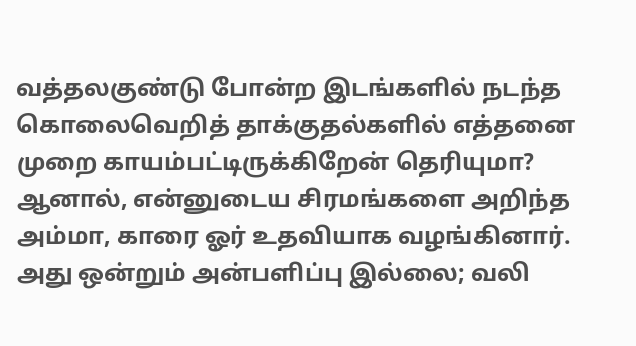வத்தலகுண்டு போன்ற இடங்களில் நடந்த கொலைவெறித் தாக்குதல்களில் எத்தனை முறை காயம்பட்டிருக்கிறேன் தெரியுமா? ஆனால், என்னுடைய சிரமங்களை அறிந்த அம்மா, காரை ஓர் உதவியாக வழங்கினார். அது ஒன்றும் அன்பளிப்பு இல்லை; வலி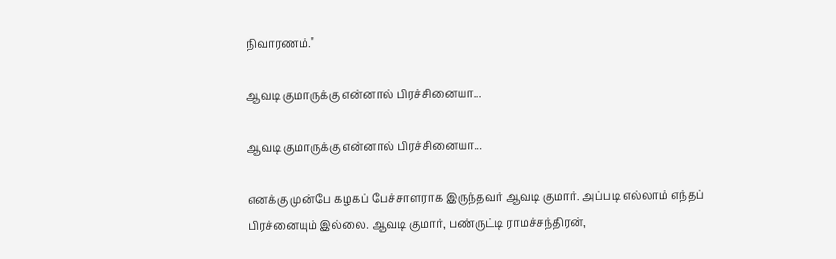நிவாரணம்.''

ஆவடி குமாருக்கு என்னால் பிரச்சினையா...

ஆவடி குமாருக்கு என்னால் பிரச்சினையா...

எனக்கு முன்பே கழகப் பேச்சாளராக இருந்தவர் ஆவடி குமார். அப்படி எல்லாம் எந்தப் பிரச்னையும் இல்லை. ஆவடி குமார், பண்ருட்டி ராமச்சந்திரன்,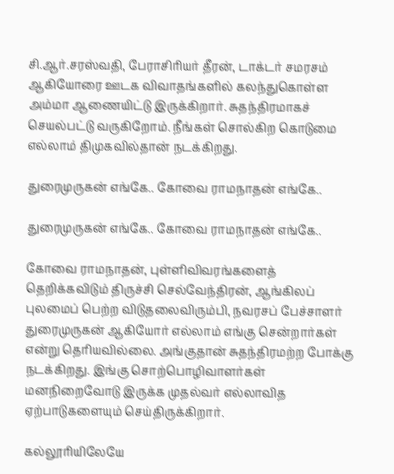சி.ஆர்.சரஸ்வதி, பேராசிரியர் தீரன், டாக்டர் சமரசம் ஆகியோரை ஊடக விவாதங்களில் கலந்துகொள்ள அம்மா ஆணையிட்டு இருக்கிறார். சுதந்திரமாகச் செயல்பட்டு வருகிறோம். நீங்கள் சொல்கிற கொடுமை எல்லாம் திமுகவில்தான் நடக்கிறது.

துரைமுருகன் எங்கே.. கோவை ராமநாதன் எங்கே..

துரைமுருகன் எங்கே.. கோவை ராமநாதன் எங்கே..

கோவை ராமநாதன், புள்ளிவிவரங்களைத் தெறிக்கவிடும் திருச்சி செல்வேந்திரன், ஆங்கிலப் புலமைப் பெற்ற விடுதலைவிரும்பி, நவரசப் பேச்சாளர் துரைமுருகன் ஆகியோர் எல்லாம் எங்கு சென்றார்கள் என்று தெரியவில்லை. அங்குதான் சுதந்திரமற்ற போக்கு நடக்கிறது. இங்கு சொற்பொழிவாளர்கள் மனநிறைவோடு இருக்க முதல்வர் எல்லாவித ஏற்பாடுகளையும் செய்திருக்கிறார்.

கல்லூரியிலேயே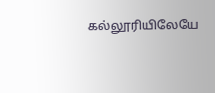கல்லூரியிலேயே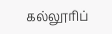கல்லூரிப்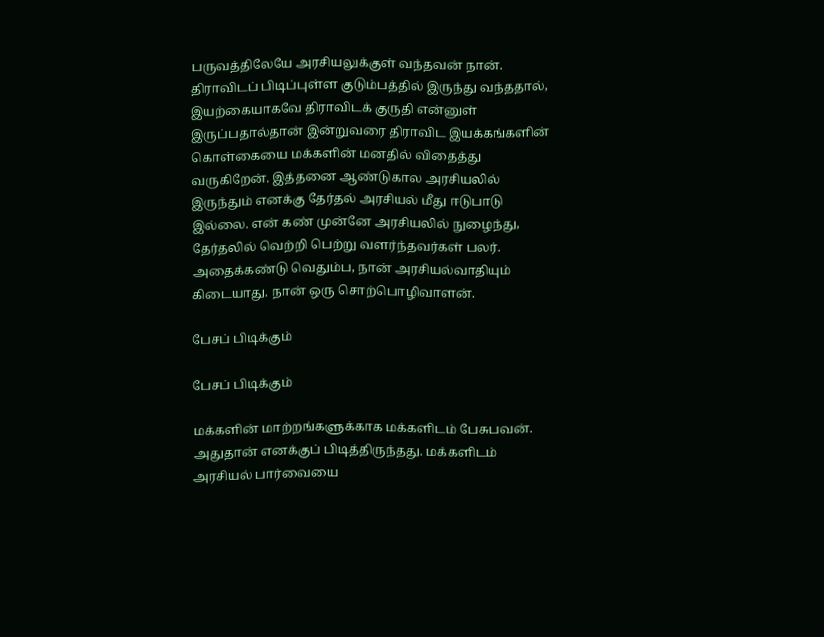பருவத்திலேயே அரசியலுக்குள் வந்தவன் நான். திராவிடப் பிடிப்புள்ள குடும்பத்தில் இருந்து வந்ததால், இயற்கையாகவே திராவிடக் குருதி என்னுள் இருப்பதால்தான் இன்றுவரை திராவிட இயக்கங்களின் கொள்கையை மக்களின் மனதில் விதைத்து வருகிறேன். இத்தனை ஆண்டுகால அரசியலில் இருந்தும் எனக்கு தேர்தல் அரசியல் மீது ஈடுபாடு இல்லை. என் கண் முன்னே அரசியலில் நுழைந்து, தேர்தலில் வெற்றி பெற்று வளர்ந்தவர்கள் பலர். அதைக்கண்டு வெதும்ப, நான் அரசியல்வாதியும் கிடையாது. நான் ஒரு சொற்பொழிவாளன்.

பேசப் பிடிக்கும்

பேசப் பிடிக்கும்

மக்களின் மாற்றங்களுக்காக மக்களிடம் பேசுபவன். அதுதான் எனக்குப் பிடித்திருந்தது. மக்களிடம் அரசியல் பார்வையை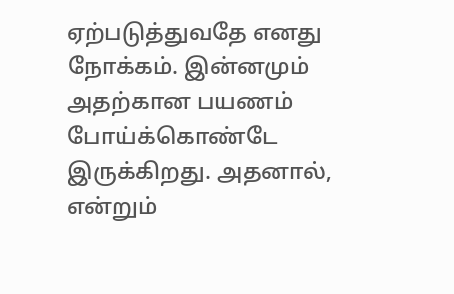ஏற்படுத்துவதே எனது நோக்கம். இன்னமும் அதற்கான பயணம் போய்க்கொண்டே இருக்கிறது. அதனால், என்றும்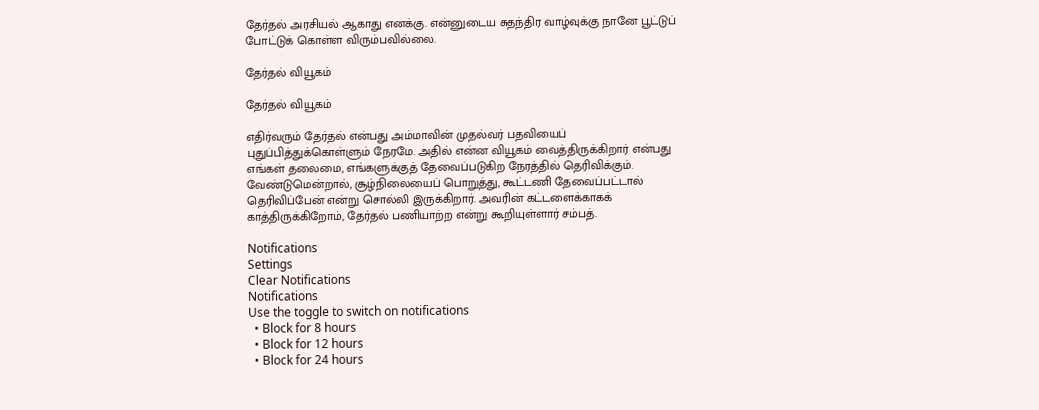தேர்தல் அரசியல் ஆகாது எனக்கு. என்னுடைய சுதந்திர வாழ்வுக்கு நானே பூட்டுப் போட்டுக் கொள்ள விரும்பவில்லை.

தேர்தல் வியூகம்

தேர்தல் வியூகம்

எதிர்வரும் தேர்தல் என்பது அம்மாவின் முதல்வர் பதவியைப் புதுப்பித்துக்கொள்ளும் நேரமே. அதில் என்ன வியூகம் வைத்திருக்கிறார் என்பது எங்கள் தலைமை, எங்களுக்குத் தேவைப்படுகிற நேரத்தில் தெரிவிக்கும். வேண்டுமென்றால், சூழ்நிலையைப் பொறுத்து, கூட்டணி தேவைப்பட்டால் தெரிவிப்பேன் என்று சொல்லி இருக்கிறார். அவரின் கட்டளைக்காகக் காத்திருக்கிறோம், தேர்தல் பணியாற்ற என்று கூறியுள்ளார் சம்பத்.

Notifications
Settings
Clear Notifications
Notifications
Use the toggle to switch on notifications
  • Block for 8 hours
  • Block for 12 hours
  • Block for 24 hours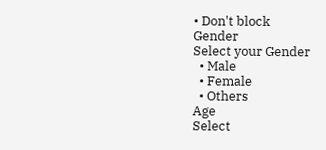• Don't block
Gender
Select your Gender
  • Male
  • Female
  • Others
Age
Select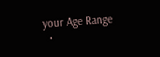your Age Range
  •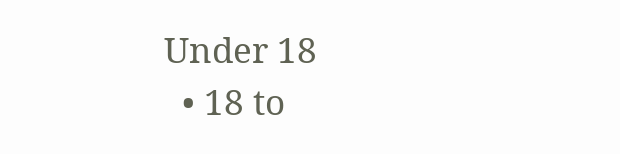Under 18
  • 18 to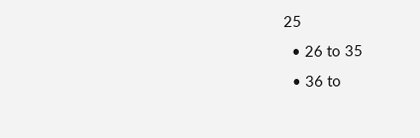25
  • 26 to 35
  • 36 to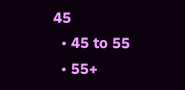45
  • 45 to 55
  • 55+